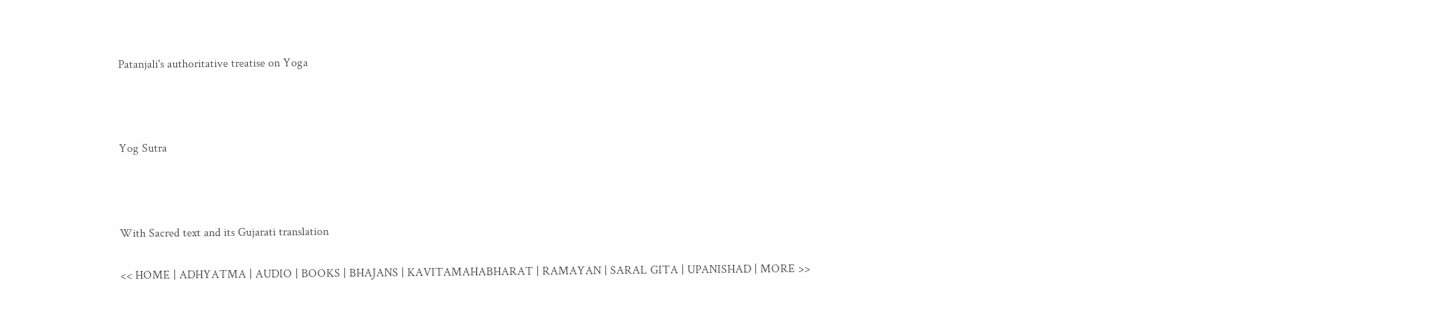Patanjali's authoritative treatise on Yoga



Yog Sutra



With Sacred text and its Gujarati translation

<< HOME | ADHYATMA | AUDIO | BOOKS | BHAJANS | KAVITAMAHABHARAT | RAMAYAN | SARAL GITA | UPANISHAD | MORE >>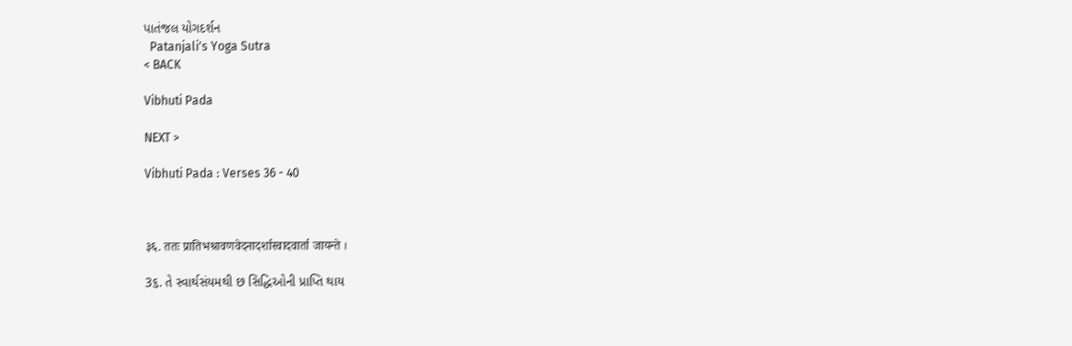પાતંજલ યોગદર્શન
  Patanjali's Yoga Sutra
< BACK

Vibhuti Pada

NEXT >

Vibhuti Pada : Verses 36 - 40



३६. ततः प्रातिभश्रावणवेदनादर्शास्वादवार्ता जायन्ते ।

3૬. તે સ્વાર્થસંયમથી છ સિદ્ધિઓની પ્રાપ્તિ થાય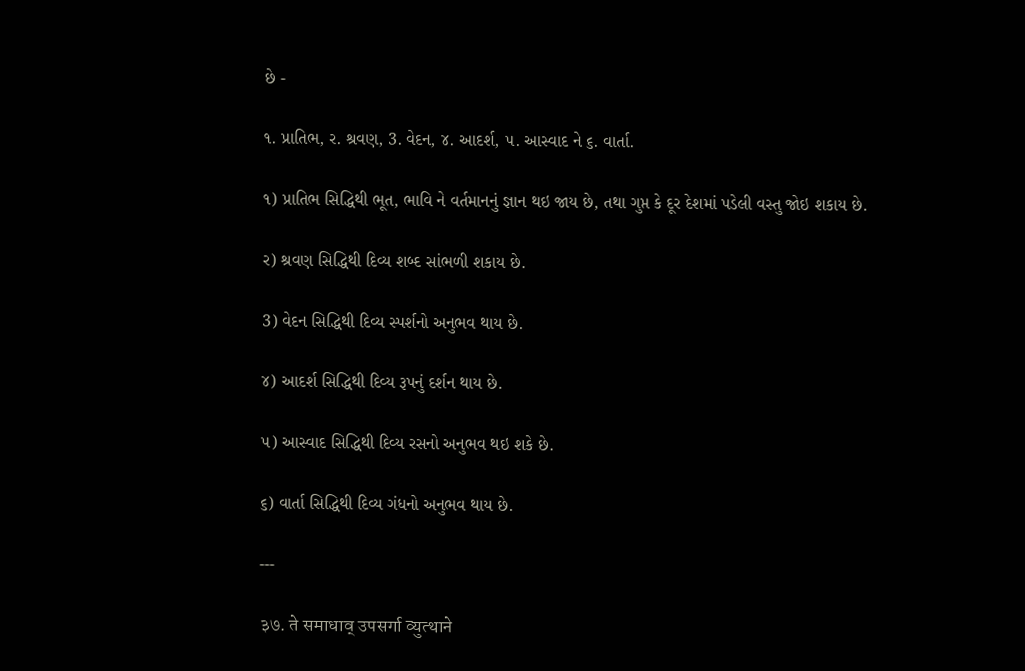છે -

૧. પ્રાતિભ, ર. શ્રવણ, 3. વેદન, ૪. આદર્શ, ૫. આસ્વાદ ને ૬. વાર્તા.

૧) પ્રાતિભ સિદ્ધિથી ભૂત, ભાવિ ને વર્તમાનનું જ્ઞાન થઇ જાય છે, તથા ગુપ્ત કે દૂર દેશમાં પડેલી વસ્તુ જોઇ શકાય છે.

ર) શ્રવણ સિદ્ધિથી દિવ્ય શબ્દ સાંભળી શકાય છે.

3) વેદન સિદ્ધિથી દિવ્ય સ્પર્શનો અનુભવ થાય છે.

૪) આદર્શ સિદ્ધિથી દિવ્ય રૂપનું દર્શન થાય છે.

૫) આસ્વાદ સિદ્ધિથી દિવ્ય રસનો અનુભવ થઇ શકે છે.

૬) વાર્તા સિદ્ધિથી દિવ્ય ગંધનો અનુભવ થાય છે.

---

३७. ते समाधाव् उपसर्गा व्युत्थाने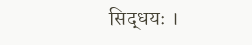सिद्धयः ।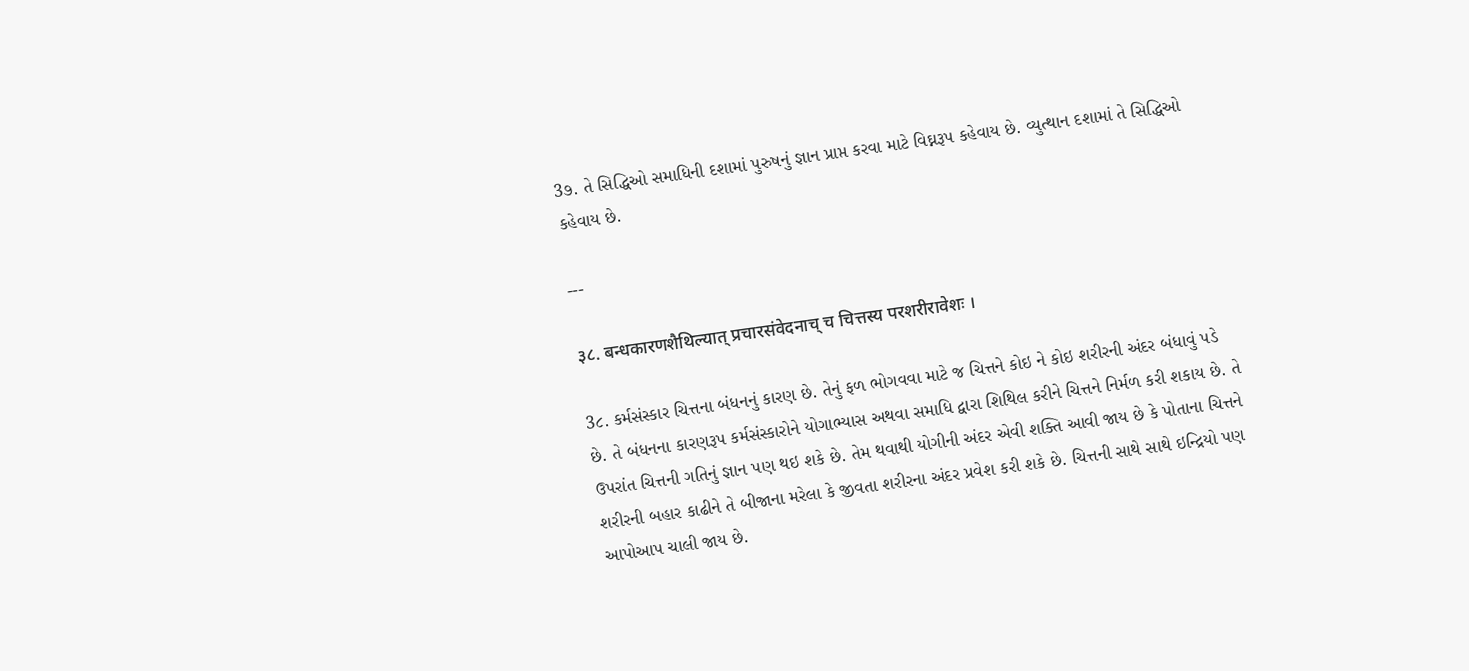3૭. તે સિદ્ધિઓ સમાધિની દશામાં પુરુષનું જ્ઞાન પ્રાપ્ત કરવા માટે વિઘ્નરૂપ કહેવાય છે. વ્યુત્થાન દશામાં તે સિદ્ધિઓ કહેવાય છે.

---

३८. बन्धकारणशैथिल्यात् प्रचारसंवेदनाच् च चित्तस्य परशरीरावेशः ।

3૮. કર્મસંસ્કાર ચિત્તના બંધનનું કારણ છે. તેનું ફળ ભોગવવા માટે જ ચિત્તને કોઇ ને કોઇ શરીરની અંદર બંધાવું પડે છે. તે બંધનના કારણરૂપ કર્મસંસ્કારોને યોગાભ્યાસ અથવા સમાધિ દ્વારા શિથિલ કરીને ચિત્તને નિર્મળ કરી શકાય છે. તે ઉપરાંત ચિત્તની ગતિનું જ્ઞાન પણ થઇ શકે છે. તેમ થવાથી યોગીની અંદર એવી શક્તિ આવી જાય છે કે પોતાના ચિત્તને શરીરની બહાર કાઢીને તે બીજાના મરેલા કે જીવતા શરીરના અંદર પ્રવેશ કરી શકે છે. ચિત્તની સાથે સાથે ઇન્દ્રિયો પણ આપોઆપ ચાલી જાય છે.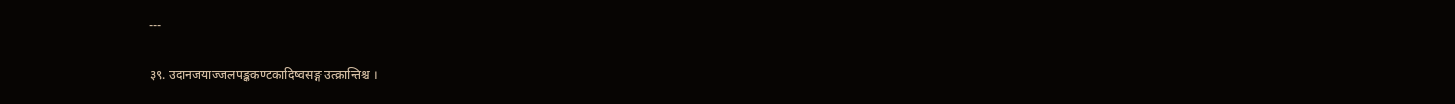---

३९. उदानजयाज्जलपङ्ककण्टकादिष्वसङ्ग उत्क्रान्तिश्च ।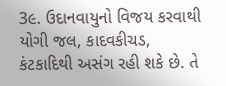3૯. ઉદાનવાયુનો વિજય કરવાથી યોગી જલ, કાદવકીચડ, કંટકાદિથી અસંગ રહી શકે છે. તે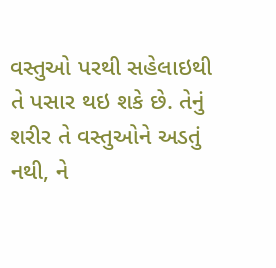વસ્તુઓ પરથી સહેલાઇથી તે પસાર થઇ શકે છે. તેનું શરીર તે વસ્તુઓને અડતું નથી, ને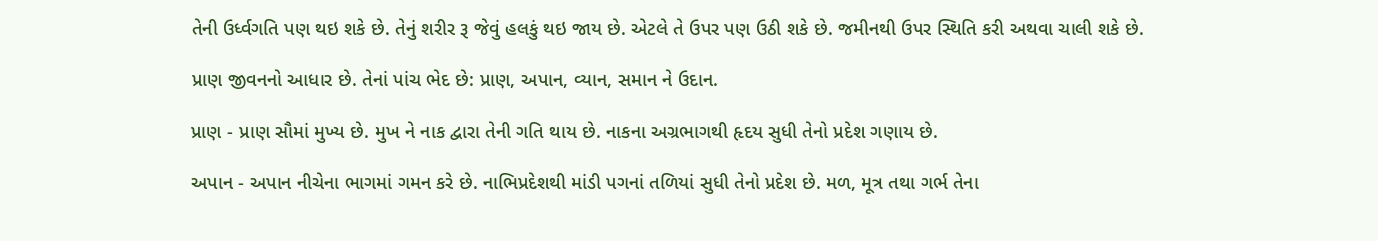તેની ઉર્ધ્વગતિ પણ થઇ શકે છે. તેનું શરીર રૂ જેવું હલકું થઇ જાય છે. એટલે તે ઉપર પણ ઉઠી શકે છે. જમીનથી ઉપર સ્થિતિ કરી અથવા ચાલી શકે છે.

પ્રાણ જીવનનો આધાર છે. તેનાં પાંચ ભેદ છે: પ્રાણ, અપાન, વ્યાન, સમાન ને ઉદાન.

પ્રાણ - પ્રાણ સૌમાં મુખ્ય છે. મુખ ને નાક દ્વારા તેની ગતિ થાય છે. નાકના અગ્રભાગથી હૃદય સુધી તેનો પ્રદેશ ગણાય છે.

અપાન - અપાન નીચેના ભાગમાં ગમન કરે છે. નાભિપ્રદેશથી માંડી પગનાં તળિયાં સુધી તેનો પ્રદેશ છે. મળ, મૂત્ર તથા ગર્ભ તેના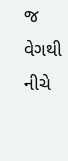જ વેગથી નીચે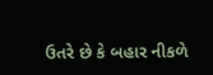ઉતરે છે કે બહાર નીકળે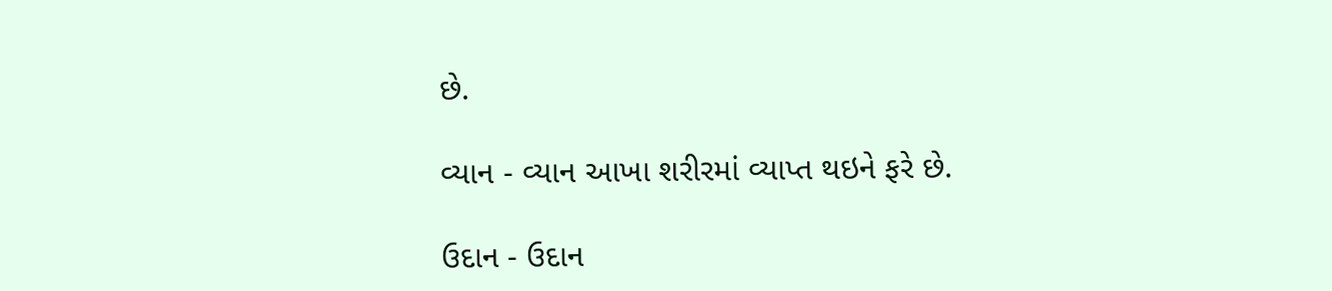છે.

વ્યાન - વ્યાન આખા શરીરમાં વ્યાપ્ત થઇને ફરે છે.

ઉદાન - ઉદાન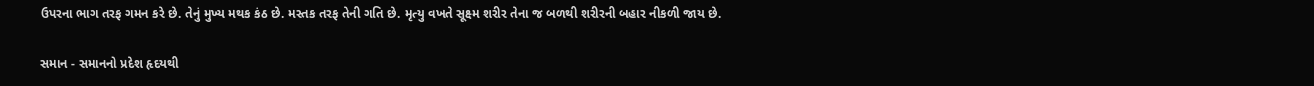ઉપરના ભાગ તરફ ગમન કરે છે. તેનું મુખ્ય મથક કંઠ છે. મસ્તક તરફ તેની ગતિ છે. મૃત્યુ વખતે સૂક્ષ્મ શરીર તેના જ બળથી શરીરની બહાર નીકળી જાય છે.

સમાન - સમાનનો પ્રદેશ હૃદયથી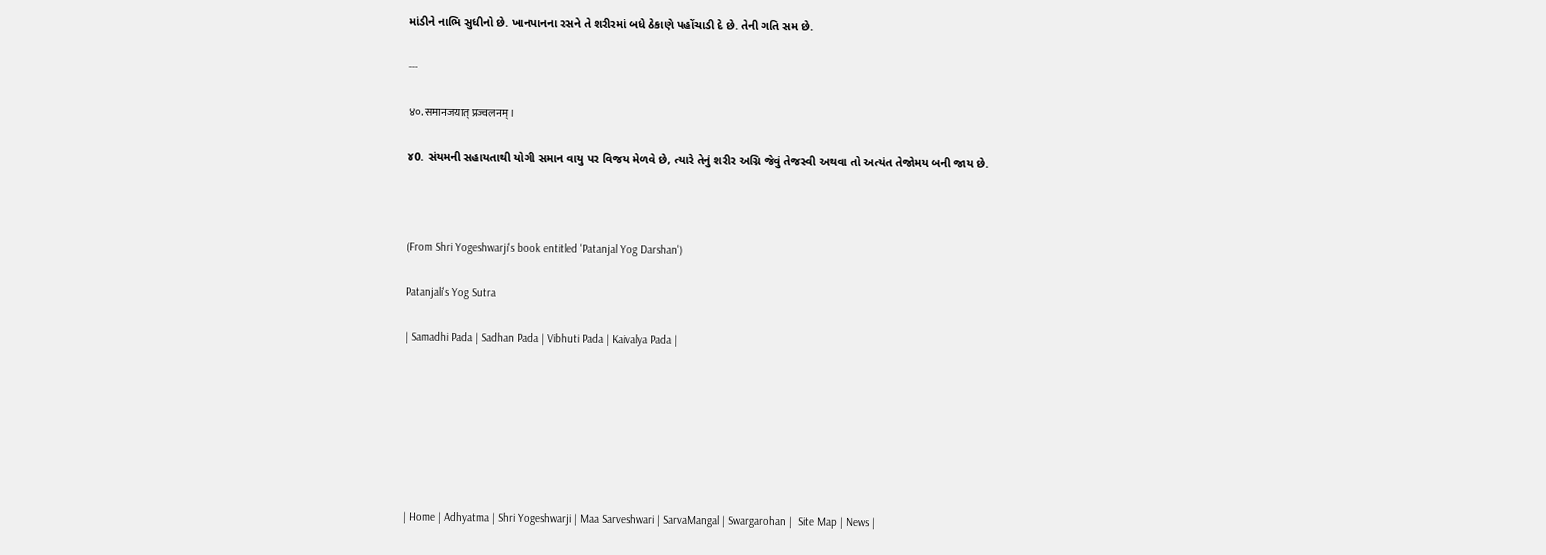માંડીને નાભિ સુધીનો છે. ખાનપાનના રસને તે શરીરમાં બધે ઠેકાણે પહોંચાડી દે છે. તેની ગતિ સમ છે.

---

४०. समानजयात् प्रज्वलनम् ।

૪0. સંયમની સહાયતાથી યોગી સમાન વાયુ પર વિજય મેળવે છે, ત્યારે તેનું શરીર અગ્નિ જેવું તેજસ્વી અથવા તો અત્યંત તેજોમય બની જાય છે.



(From Shri Yogeshwarji's book entitled 'Patanjal Yog Darshan')

Patanjali's Yog Sutra

| Samadhi Pada | Sadhan Pada | Vibhuti Pada | Kaivalya Pada |







| Home | Adhyatma | Shri Yogeshwarji | Maa Sarveshwari | SarvaMangal | Swargarohan |  Site Map | News |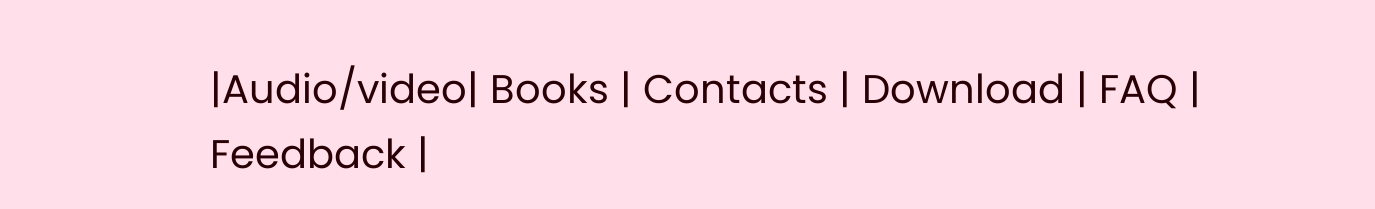|Audio/video| Books | Contacts | Download | FAQ | Feedback |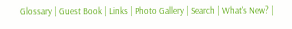Glossary | Guest Book | Links | Photo Gallery | Search | What's New? |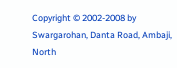Copyright © 2002-2008 by Swargarohan, Danta Road, Ambaji, North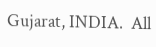Gujarat, INDIA.  All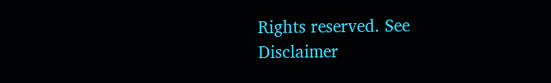Rights reserved. See Disclaimer